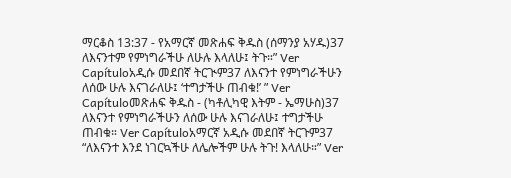ማርቆስ 13:37 - የአማርኛ መጽሐፍ ቅዱስ (ሰማንያ አሃዱ)37 ለእናንተም የምነግራችሁ ለሁሉ እላለሁ፤ ትጉ።” Ver Capítuloአዲሱ መደበኛ ትርጒም37 ለእናንተ የምነግራችሁን ለሰው ሁሉ እናገራለሁ፤ ‘ተግታችሁ ጠብቁ!’ ” Ver Capítuloመጽሐፍ ቅዱስ - (ካቶሊካዊ እትም - ኤማሁስ)37 ለእናንተ የምነግራችሁን ለሰው ሁሉ እናገራለሁ፤ ተግታችሁ ጠብቁ። Ver Capítuloአማርኛ አዲሱ መደበኛ ትርጉም37 “ለእናንተ እንደ ነገርኳችሁ ለሌሎችም ሁሉ ትጉ! እላለሁ።” Ver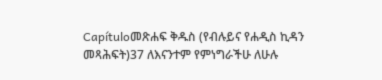Capítuloመጽሐፍ ቅዱስ (የብሉይና የሐዲስ ኪዳን መጻሕፍት)37 ለእናንተም የምነግራችሁ ለሁሉ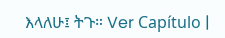እላለሁ፤ ትጉ። Ver Capítulo |